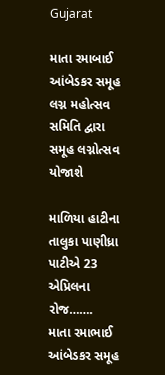Gujarat

માતા રમાબાઈ આંબેડકર સમૂહ લગ્ન મહોત્સવ સમિતિ દ્વારા સમૂહ લગ્નોત્સવ યોજાશે

માળિયા હાટીના તાલુકા પાણીધ્રા પાટીએ 23 એપ્રિલના રોજ…….
માતા રમાભાઈ આંબેડકર સમૂહ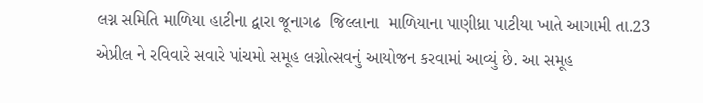લગ્ન સમિતિ માળિયા હાટીના દ્વારા જૂનાગઢ  જિલ્લાના  માળિયાના પાણીધ્રા પાટીયા ખાતે આગામી તા.23 એપ્રીલ ને રવિવારે સવારે પાંચમો સમૂહ લગ્નોત્સવનું આયોજન કરવામાં આવ્યું છે. આ સમૂહ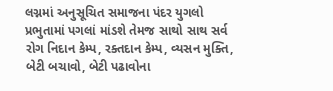લગ્નમાં અનુસૂચિત સમાજના પંદર યુગલો પ્રભુતામાં પગલાં માંડશે તેમજ સાથો સાથ સર્વ રોગ નિદાન કેમ્પ, રક્તદાન કેમ્પ, વ્યસન મુક્તિ, બેટી બચાવો, બેટી પઢાવોના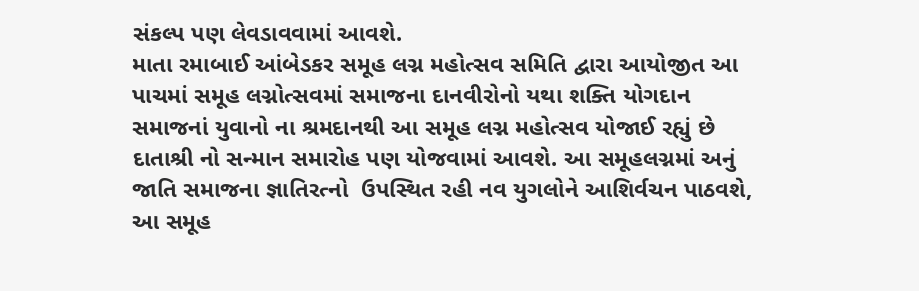સંકલ્પ પણ લેવડાવવામાં આવશે.
માતા રમાબાઈ આંબેડકર સમૂહ લગ્ન મહોત્સવ સમિતિ દ્વારા આયોજીત આ પાચમાં સમૂહ લગ્નોત્સવમાં સમાજના દાનવીરોનો યથા શક્તિ યોગદાન સમાજનાં યુવાનો ના શ્રમદાનથી આ સમૂહ લગ્ન મહોત્સવ યોજાઈ રહ્યું છે
દાતાશ્રી નો સન્માન સમારોહ પણ યોજવામાં આવશે. આ સમૂહલગ્નમાં અનું જાતિ સમાજના જ્ઞાતિરત્નો  ઉપસ્થિત રહી નવ યુગલોને આશિર્વચન પાઠવશે, આ સમૂહ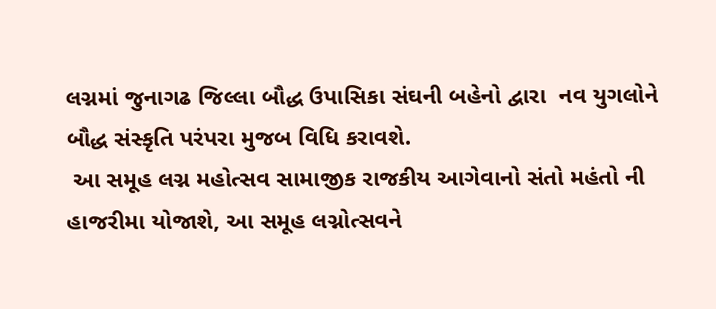લગ્નમાં જુનાગઢ જિલ્લા બૌદ્ધ ઉપાસિકા સંઘની બહેનો દ્વારા  નવ યુગલોને બૌદ્ધ સંસ્કૃતિ પરંપરા મુજબ વિધિ કરાવશે.
 આ સમૂહ લગ્ન મહોત્સવ સામાજીક રાજકીય આગેવાનો સંતો મહંતો ની હાજરીમા યોજાશે, આ સમૂહ લગ્નોત્સવને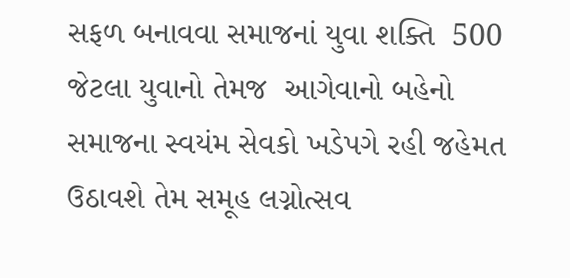સફળ બનાવવા સમાજનાં યુવા શક્તિ  500 જેટલા યુવાનો તેમજ  આગેવાનો બહેનો સમાજના સ્વયંમ સેવકો ખડેપગે રહી જહેમત ઉઠાવશે તેમ સમૂહ લગ્નોત્સવ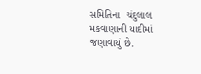સમિતિના  ચંદુલાલ મકવાણાની યાદીમાં જણાવાયું છે.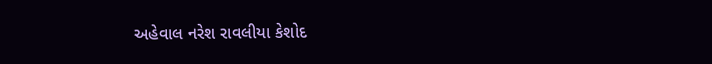અહેવાલ નરેશ રાવલીયા કેશોદ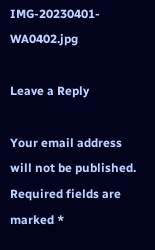IMG-20230401-WA0402.jpg

Leave a Reply

Your email address will not be published. Required fields are marked *